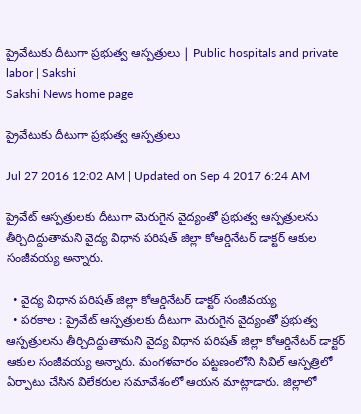ప్రైవేటుకు దీటుగా ప్రభుత్వ ఆస్పత్రులు | Public hospitals and private labor | Sakshi
Sakshi News home page

ప్రైవేటుకు దీటుగా ప్రభుత్వ ఆస్పత్రులు

Jul 27 2016 12:02 AM | Updated on Sep 4 2017 6:24 AM

ప్రైవేట్‌ ఆస్పత్రులకు దీటుగా మెరుగైన వైద్యంతో ప్రభుత్వ ఆస్పత్రులను తీర్చిదిద్దుతామని వైద్య విధాన పరిషత్‌ జిల్లా కోఆర్డినేటర్‌ డాక్టర్‌ ఆకుల సంజీవయ్య అన్నారు.

  • వైద్య విధాన పరిషత్‌ జిల్లా కోఆర్డినేటర్‌ డాక్టర్‌ సంజీవయ్య
  • పరకాల : ప్రైవేట్‌ ఆస్పత్రులకు దీటుగా మెరుగైన వైద్యంతో ప్రభుత్వ ఆస్పత్రులను తీర్చిదిద్దుతామని వైద్య విధాన పరిషత్‌ జిల్లా కోఆర్డినేటర్‌ డాక్టర్‌ ఆకుల సంజీవయ్య అన్నారు. మంగళవారం పట్టణంలోని సివిల్‌ ఆస్పత్రిలో ఏర్పాటు చేసిన విలేకరుల సమావేశంలో ఆయన మాట్లాడారు. జిల్లాలో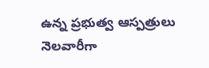ఉన్న ప్రభుత్వ ఆస్పత్రులు నెలవారీగా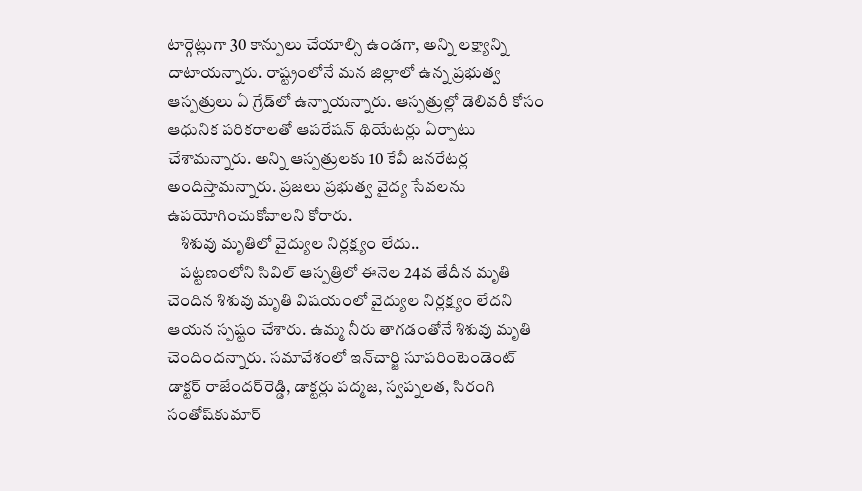టార్గెట్లుగా 30 కాన్పులు చేయాల్సి ఉండగా, అన్ని లక్ష్యాన్ని దాటాయన్నారు. రాష్ట్రంలోనే మన జిల్లాలో ఉన్న ప్రభుత్వ ఆస్పత్రులు ఏ గ్రేడ్‌లో ఉన్నాయన్నారు. ఆస్పత్రుల్లో డెలివరీ కోసం ఆధునిక పరికరాలతో ఆపరేషన్‌ థియేటర్లు ఏర్పాటు చేశామన్నారు. అన్ని ఆస్పత్రులకు 10 కేవీ జనరేటర్ల అందిస్తామన్నారు. ప్రజలు ప్రభుత్వ వైద్య సేవలను ఉపయోగించుకోవాలని కోరారు.
    శిశువు మృతిలో వైద్యుల నిర్లక్ష్యం లేదు..
    పట్టణంలోని సివిల్‌ ఆస్పత్రిలో ఈనెల 24వ తేదీన మృతి చెందిన శిశువు మృతి విషయంలో వైద్యుల నిర్లక్ష్యం లేదని ఆయన స్పష్టం చేశారు. ఉమ్మ నీరు తాగడంతోనే శిశువు మృతి చెందిందన్నారు. సమావేశంలో ఇన్‌చార్జి సూపరింటెండెంట్‌ డాక్టర్‌ రాజేందర్‌రెడ్డి, డాక్టర్లు పద్మజ, స్వప్నలత, సిరంగి సంతోష్‌కుమార్‌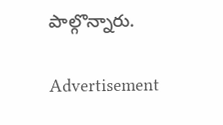పాల్గొన్నారు.

Advertisement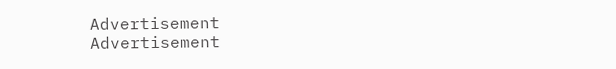Advertisement
Advertisement